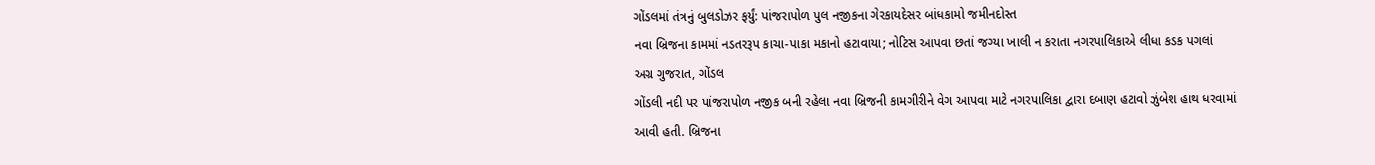ગોંડલમાં તંત્રનું બુલડોઝર ફર્યું: પાંજરાપોળ પુલ નજીકના ગેરકાયદેસર બાંધકામો જમીનદોસ્ત
નવા બ્રિજના કામમાં નડતરરૂપ કાચા-પાકા મકાનો હટાવાયા; નોટિસ આપવા છતાં જગ્યા ખાલી ન કરાતા નગરપાલિકાએ લીધા કડક પગલાં
અગ્ર ગુજરાત, ગોંડલ
ગોંડલી નદી પર પાંજરાપોળ નજીક બની રહેલા નવા બ્રિજની કામગીરીને વેગ આપવા માટે નગરપાલિકા દ્વારા દબાણ હટાવો ઝુંબેશ હાથ ધરવામાં આવી હતી. બ્રિજના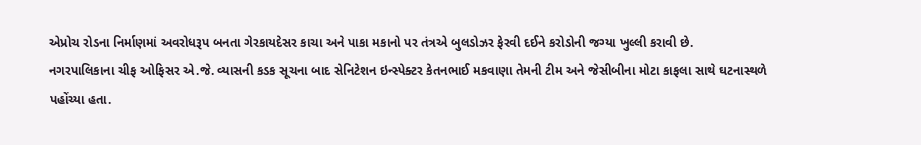એપ્રોચ રોડના નિર્માણમાં અવરોધરૂપ બનતા ગેરકાયદેસર કાચા અને પાકા મકાનો પર તંત્રએ બુલડોઝર ફેરવી દઈને કરોડોની જગ્યા ખુલ્લી કરાવી છે.
નગરપાલિકાના ચીફ ઓફિસર એ.જે. વ્યાસની કડક સૂચના બાદ સેનિટેશન ઇન્સ્પેક્ટર કેતનભાઈ મકવાણા તેમની ટીમ અને જેસીબીના મોટા કાફલા સાથે ઘટનાસ્થળે પહોંચ્યા હતા.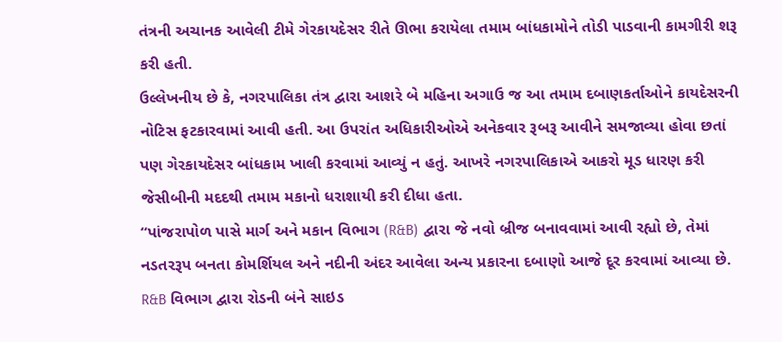તંત્રની અચાનક આવેલી ટીમે ગેરકાયદેસર રીતે ઊભા કરાયેલા તમામ બાંધકામોને તોડી પાડવાની કામગીરી શરૂ કરી હતી.
ઉલ્લેખનીય છે કે, નગરપાલિકા તંત્ર દ્વારા આશરે બે મહિના અગાઉ જ આ તમામ દબાણકર્તાઓને કાયદેસરની નોટિસ ફટકારવામાં આવી હતી. આ ઉપરાંત અધિકારીઓએ અનેકવાર રૂબરૂ આવીને સમજાવ્યા હોવા છતાં પણ ગેરકાયદેસર બાંધકામ ખાલી કરવામાં આવ્યું ન હતું. આખરે નગરપાલિકાએ આકરો મૂડ ધારણ કરી જેસીબીની મદદથી તમામ મકાનો ધરાશાયી કરી દીધા હતા.
“પાંજરાપોળ પાસે માર્ગ અને મકાન વિભાગ (R&B) દ્વારા જે નવો બ્રીજ બનાવવામાં આવી રહ્યો છે, તેમાં નડતરરૂપ બનતા કોમર્શિયલ અને નદીની અંદર આવેલા અન્ય પ્રકારના દબાણો આજે દૂર કરવામાં આવ્યા છે. R&B વિભાગ દ્વારા રોડની બંને સાઇડ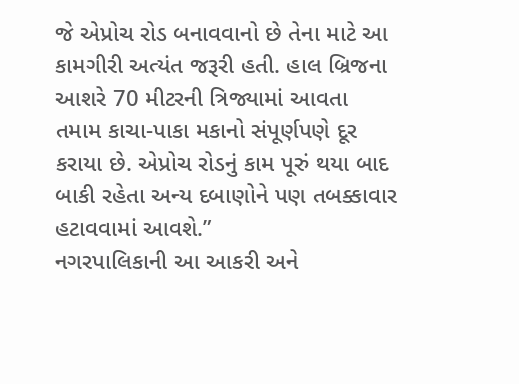જે એપ્રોચ રોડ બનાવવાનો છે તેના માટે આ કામગીરી અત્યંત જરૂરી હતી. હાલ બ્રિજના આશરે 70 મીટરની ત્રિજ્યામાં આવતા તમામ કાચા-પાકા મકાનો સંપૂર્ણપણે દૂર કરાયા છે. એપ્રોચ રોડનું કામ પૂરું થયા બાદ બાકી રહેતા અન્ય દબાણોને પણ તબક્કાવાર હટાવવામાં આવશે.”
નગરપાલિકાની આ આકરી અને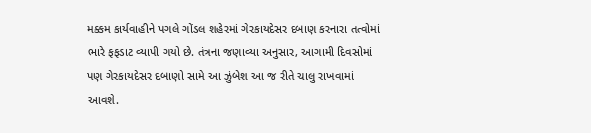મક્કમ કાર્યવાહીને પગલે ગોંડલ શહેરમાં ગેરકાયદેસર દબાણ કરનારા તત્વોમાં ભારે ફફડાટ વ્યાપી ગયો છે. તંત્રના જણાવ્યા અનુસાર, આગામી દિવસોમાં પણ ગેરકાયદેસર દબાણો સામે આ ઝુંબેશ આ જ રીતે ચાલુ રાખવામાં આવશે.